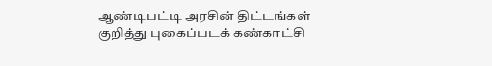ஆண்டிபட்டி அரசின் திட்டங்கள் குறித்து புகைப்படக் கண்காட்சி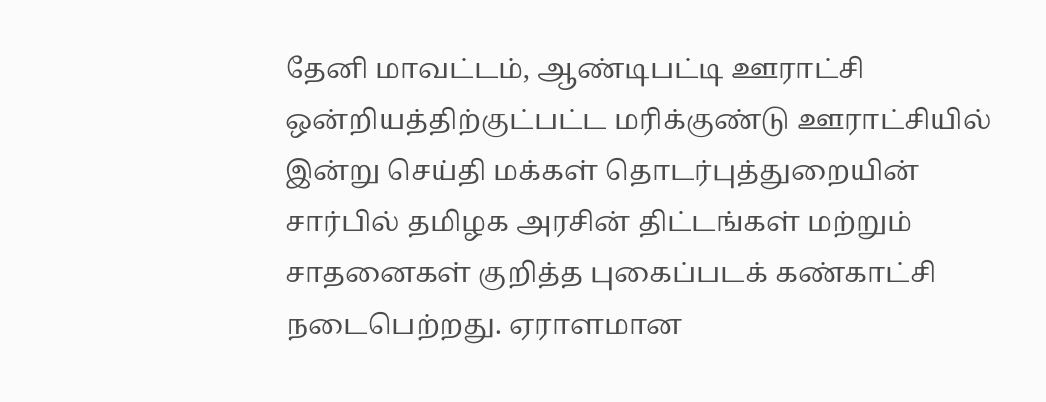தேனி மாவட்டம், ஆண்டிபட்டி ஊராட்சி ஒன்றியத்திற்குட்பட்ட மரிக்குண்டு ஊராட்சியில் இன்று செய்தி மக்கள் தொடர்புத்துறையின் சார்பில் தமிழக அரசின் திட்டங்கள் மற்றும் சாதனைகள் குறித்த புகைப்படக் கண்காட்சி நடைபெற்றது. ஏராளமான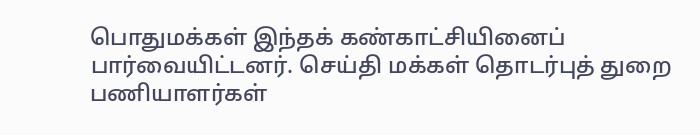பொதுமக்கள் இந்தக் கண்காட்சியினைப் பார்வையிட்டனர். செய்தி மக்கள் தொடர்புத் துறை பணியாளர்கள்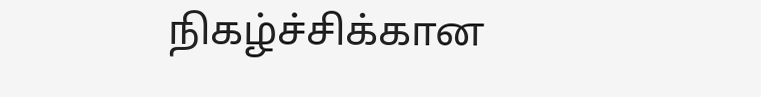நிகழ்ச்சிக்கான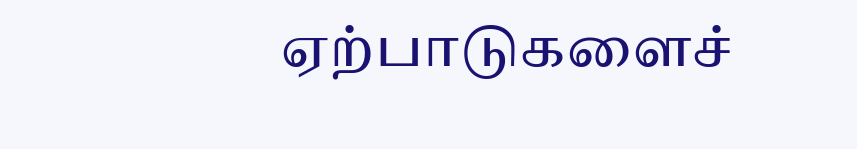ஏற்பாடுகளைச்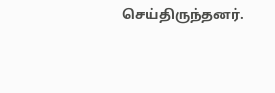செய்திருந்தனர்.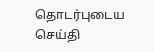தொடர்புடைய செய்தி